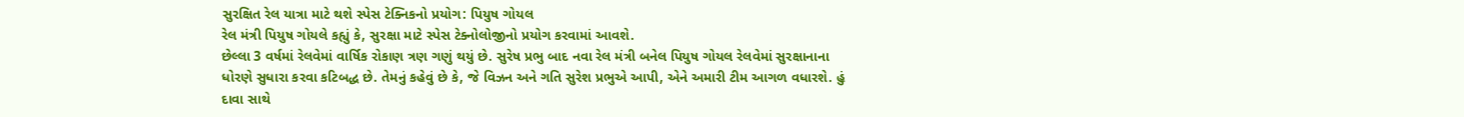સુરક્ષિત રેલ યાત્રા માટે થશે સ્પેસ ટેક્નિકનો પ્રયોગ: પિયુષ ગોયલ
રેલ મંત્રી પિયુષ ગોયલે કહ્યું કે, સુરક્ષા માટે સ્પેસ ટેક્નોલોજીનો પ્રયોગ કરવામાં આવશે.
છેલ્લા 3 વર્ષમાં રેલવેમાં વાર્ષિક રોકાણ ત્રણ ગણું થયું છે. સુરેષ પ્રભુ બાદ નવા રેલ મંત્રી બનેલ પિયુષ ગોયલ રેલવેમાં સુરક્ષાનાના ધોરણે સુધારા કરવા કટિબદ્ધ છે. તેમનું કહેવું છે કે, જે વિઝન અને ગતિ સુરેશ પ્રભુએ આપી, એને અમારી ટીમ આગળ વધારશે. હું દાવા સાથે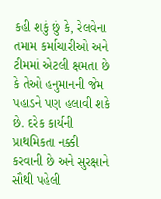કહી શકું છું કે, રેલવેના તમામ કર્માચારીઓ અને ટીમમાં એટલી ક્ષમતા છે કે તેઓ હનુમાનની જેમ પહાડને પણ હલાવી શકે છે. દરેક કાર્યની પ્રાથમિકતા નક્કી કરવાની છે અને સુરક્ષાને સૌથી પહેલી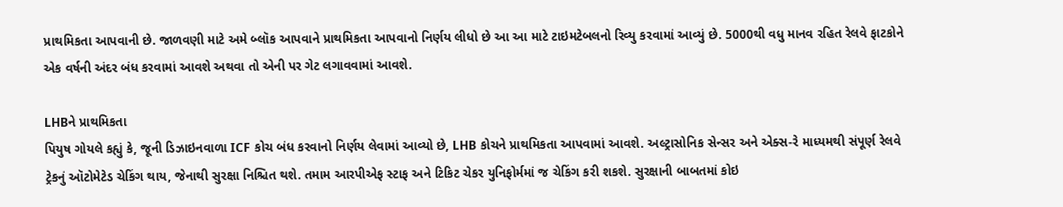પ્રાથમિકતા આપવાની છે. જાળવણી માટે અમે બ્લૉક આપવાને પ્રાથમિકતા આપવાનો નિર્ણય લીધો છે આ આ માટે ટાઇમટેબલનો રિવ્યુ કરવામાં આવ્યું છે. 5000થી વધુ માનવ રહિત રેલવે ફાટકોને એક વર્ષની અંદર બંધ કરવામાં આવશે અથવા તો એની પર ગેટ લગાવવામાં આવશે.

LHBને પ્રાથમિકતા
પિયુષ ગોયલે કહ્યું કે, જૂની ડિઝાઇનવાળા ICF કોચ બંધ કરવાનો નિર્ણય લેવામાં આવ્યો છે, LHB કોચને પ્રાથમિકતા આપવામાં આવશે. અલ્ટ્રાસોનિક સેન્સર અને એક્સ-રે માધ્યમથી સંપૂર્ણ રેલવે ટ્રેકનું ઑટોમેટેડ ચેકિંગ થાય, જેનાથી સુરક્ષા નિશ્ચિત થશે. તમામ આરપીએફ સ્ટાફ અને ટિકિટ ચેકર યુનિફોર્મમાં જ ચેકિંગ કરી શકશે. સુરક્ષાની બાબતમાં કોઇ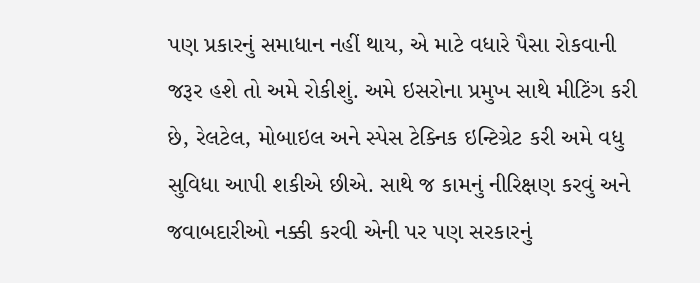પણ પ્રકારનું સમાધાન નહીં થાય, એ માટે વધારે પૈસા રોકવાની જરૂર હશે તો અમે રોકીશું. અમે ઇસરોના પ્રમુખ સાથે મીટિંગ કરી છે, રેલટેલ, મોબાઇલ અને સ્પેસ ટેક્નિક ઇન્ટિગ્રેટ કરી અમે વધુ સુવિધા આપી શકીએ છીએ. સાથે જ કામનું નીરિક્ષણ કરવું અને જવાબદારીઓ નક્કી કરવી એની પર પણ સરકારનું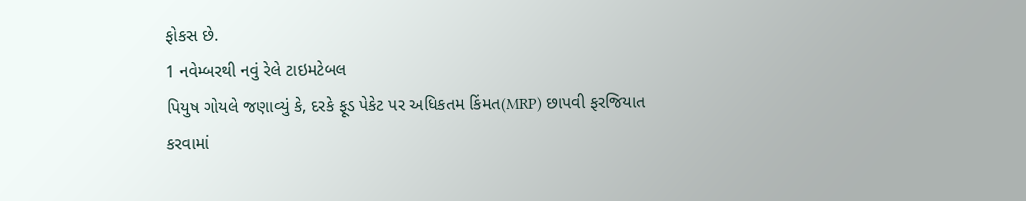ફોકસ છે.
1 નવેમ્બરથી નવું રેલે ટાઇમટેબલ
પિયુષ ગોયલે જણાવ્યું કે, દરકે ફૂડ પેકેટ પર અધિકતમ કિંમત(MRP) છાપવી ફરજિયાત કરવામાં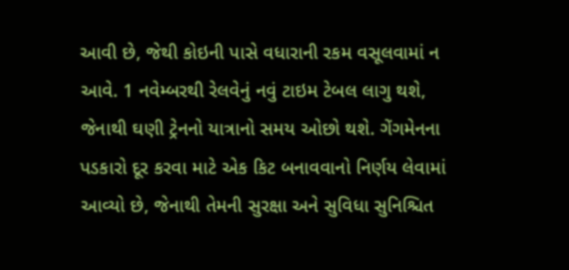આવી છે, જેથી કોઇની પાસે વધારાની રકમ વસૂલવામાં ન આવે. 1 નવેમ્બરથી રેલવેનું નવું ટાઇમ ટેબલ લાગુ થશે, જેનાથી ઘણી ટ્રેનનો યાત્રાનો સમય ઓછો થશે. ગેંગમેનના પડકારો દૂર કરવા માટે એક કિટ બનાવવાનો નિર્ણય લેવામાં આવ્યો છે, જેનાથી તેમની સુરક્ષા અને સુવિધા સુનિશ્ચિત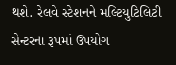થશે. રેલવે સ્ટેશનને મલ્ટિયુટિલિટી સેન્ટરના રૂપમાં ઉપયોગ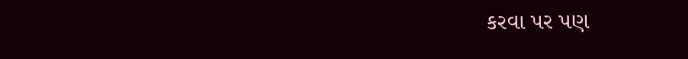કરવા પર પણ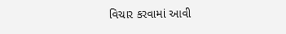વિચાર કરવામાં આવી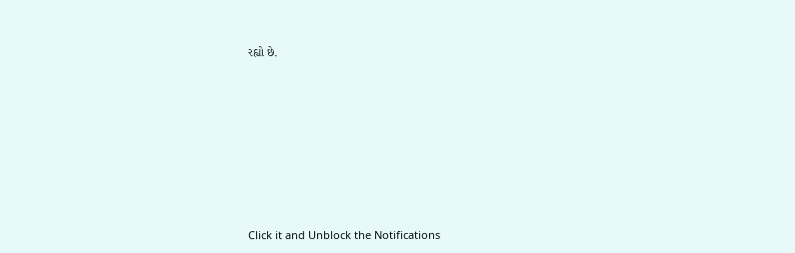રહ્યો છે.












Click it and Unblock the Notifications